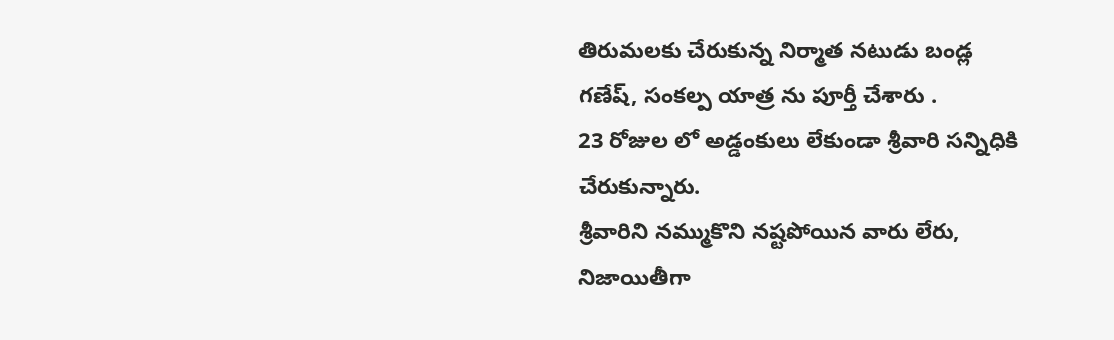తిరుమలకు చేరుకున్న నిర్మాత నటుడు బండ్ల గణేష్, సంకల్ప యాత్ర ను పూర్తీ చేశారు .
23 రోజుల లో అడ్డంకులు లేకుండా శ్రీవారి సన్నిధికి చేరుకున్నారు.
శ్రీవారిని నమ్ముకొని నష్టపోయిన వారు లేరు, నిజాయితీగా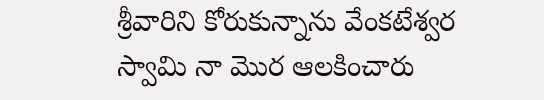శ్రీవారిని కోరుకున్నాను వేంకటేశ్వర స్వామి నా మొర ఆలకించారు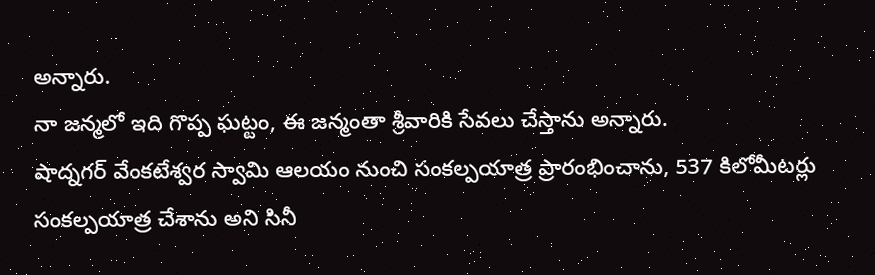అన్నారు.
నా జన్మలో ఇది గొప్ప ఘట్టం, ఈ జన్మంతా శ్రీవారికి సేవలు చేస్తాను అన్నారు.
షాద్నగర్ వేంకటేశ్వర స్వామి ఆలయం నుంచి సంకల్పయాత్ర ప్రారంభించాను, 537 కిలోమీటర్లు సంకల్పయాత్ర చేశాను అని సినీ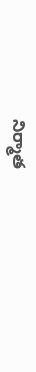నిర్మాత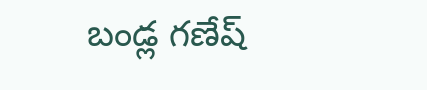బండ్ల గణేష్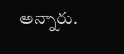అన్నారు.